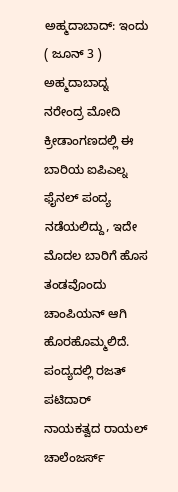ಅಹ್ಮದಾಬಾದ್: ಇಂದು ( ಜೂನ್ 3 ) ಅಹ್ಮದಾಬಾದ್ನ ನರೇಂದ್ರ ಮೋದಿ ಕ್ರೀಡಾಂಗಣದಲ್ಲಿ ಈ ಬಾರಿಯ ಐಪಿಎಲ್ನ ಫೈನಲ್ ಪಂದ್ಯ ನಡೆಯಲಿದ್ದು, ಇದೇ ಮೊದಲ ಬಾರಿಗೆ ಹೊಸ ತಂಡವೊಂದು ಚಾಂಪಿಯನ್ ಆಗಿ ಹೊರಹೊಮ್ಮಲಿದೆ.
ಪಂದ್ಯದಲ್ಲಿ ರಜತ್ ಪಟಿದಾರ್ ನಾಯಕತ್ವದ ರಾಯಲ್ ಚಾಲೆಂಜರ್ಸ್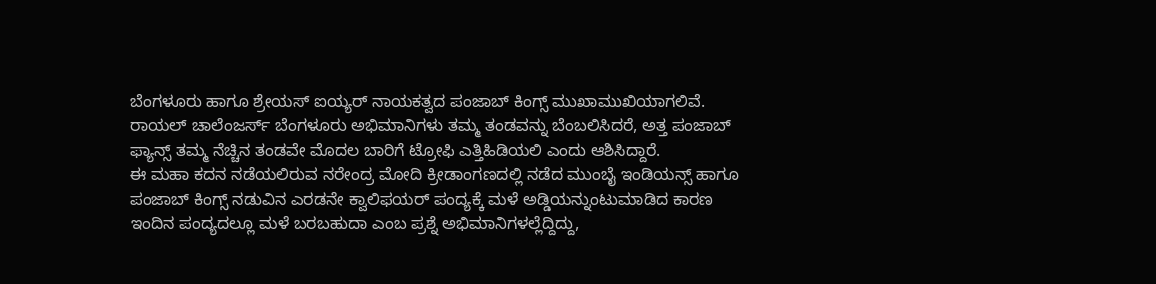ಬೆಂಗಳೂರು ಹಾಗೂ ಶ್ರೇಯಸ್ ಐಯ್ಯರ್ ನಾಯಕತ್ವದ ಪಂಜಾಬ್ ಕಿಂಗ್ಸ್ ಮುಖಾಮುಖಿಯಾಗಲಿವೆ.
ರಾಯಲ್ ಚಾಲೆಂಜರ್ಸ್ ಬೆಂಗಳೂರು ಅಭಿಮಾನಿಗಳು ತಮ್ಮ ತಂಡವನ್ನು ಬೆಂಬಲಿಸಿದರೆ, ಅತ್ತ ಪಂಜಾಬ್ ಫ್ಯಾನ್ಸ್ ತಮ್ಮ ನೆಚ್ಚಿನ ತಂಡವೇ ಮೊದಲ ಬಾರಿಗೆ ಟ್ರೋಫಿ ಎತ್ತಿಹಿಡಿಯಲಿ ಎಂದು ಆಶಿಸಿದ್ದಾರೆ.
ಈ ಮಹಾ ಕದನ ನಡೆಯಲಿರುವ ನರೇಂದ್ರ ಮೋದಿ ಕ್ರೀಡಾಂಗಣದಲ್ಲಿ ನಡೆದ ಮುಂಬೈ ಇಂಡಿಯನ್ಸ್ ಹಾಗೂ ಪಂಜಾಬ್ ಕಿಂಗ್ಸ್ ನಡುವಿನ ಎರಡನೇ ಕ್ವಾಲಿಫಯರ್ ಪಂದ್ಯಕ್ಕೆ ಮಳೆ ಅಡ್ಡಿಯನ್ನುಂಟುಮಾಡಿದ ಕಾರಣ ಇಂದಿನ ಪಂದ್ಯದಲ್ಲೂ ಮಳೆ ಬರಬಹುದಾ ಎಂಬ ಪ್ರಶ್ನೆ ಅಭಿಮಾನಿಗಳಲ್ಲೆದ್ದಿದ್ದು,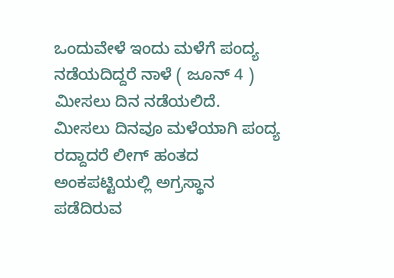ಒಂದುವೇಳೆ ಇಂದು ಮಳೆಗೆ ಪಂದ್ಯ ನಡೆಯದಿದ್ದರೆ ನಾಳೆ ( ಜೂನ್ 4 ) ಮೀಸಲು ದಿನ ನಡೆಯಲಿದೆ.
ಮೀಸಲು ದಿನವೂ ಮಳೆಯಾಗಿ ಪಂದ್ಯ ರದ್ದಾದರೆ ಲೀಗ್ ಹಂತದ ಅಂಕಪಟ್ಟಿಯಲ್ಲಿ ಅಗ್ರಸ್ಥಾನ ಪಡೆದಿರುವ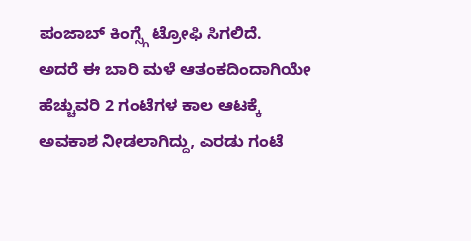ಪಂಜಾಬ್ ಕಿಂಗ್ಸ್ಗೆ ಟ್ರೋಫಿ ಸಿಗಲಿದೆ.
ಅದರೆ ಈ ಬಾರಿ ಮಳೆ ಆತಂಕದಿಂದಾಗಿಯೇ ಹೆಚ್ಚುವರಿ 2 ಗಂಟೆಗಳ ಕಾಲ ಆಟಕ್ಕೆ ಅವಕಾಶ ನೀಡಲಾಗಿದ್ದು, ಎರಡು ಗಂಟೆ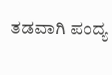ತಡವಾಗಿ ಪಂದ್ಯ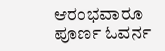ಆರಂಭವಾರೂ ಪೂರ್ಣ ಓವರ್ನ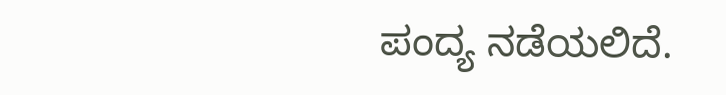ಪಂದ್ಯ ನಡೆಯಲಿದೆ.